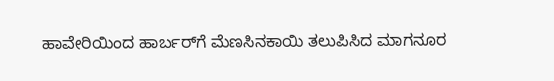ಹಾವೇರಿಯಿಂದ ಹಾರ್ಬರ್‌ಗೆ ಮೆಣಸಿನಕಾಯಿ ತಲುಪಿಸಿದ ಮಾಗನೂರ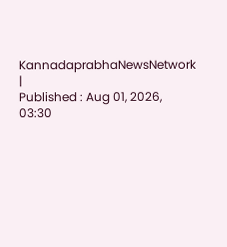KannadaprabhaNewsNetwork |
Published : Aug 01, 2026, 03:30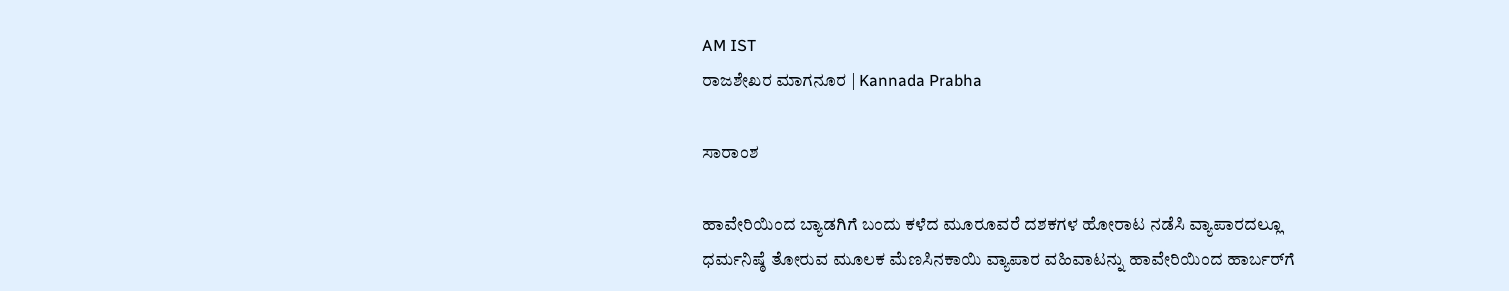AM IST
ರಾಜಶೇಖರ ಮಾಗನೂರ | Kannada Prabha

ಸಾರಾಂಶ

ಹಾವೇರಿಯಿಂದ ಬ್ಯಾಡಗಿಗೆ ಬಂದು ಕಳೆದ ಮೂರೂವರೆ ದಶಕಗಳ ಹೋರಾಟ ನಡೆಸಿ ವ್ಯಾಪಾರದಲ್ಲೂ ಧರ್ಮನಿಷ್ಠೆ ತೋರುವ ಮೂಲಕ ಮೆಣಸಿನಕಾಯಿ ವ್ಯಾಪಾರ ವಹಿವಾಟನ್ನು ಹಾವೇರಿಯಿಂದ ಹಾರ್ಬರ್‌ಗೆ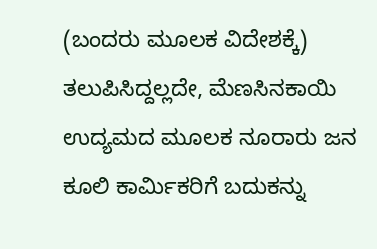(ಬಂದರು ಮೂಲಕ ವಿದೇಶಕ್ಕೆ) ತಲುಪಿಸಿದ್ದಲ್ಲದೇ, ಮೆಣಸಿನಕಾಯಿ ಉದ್ಯಮದ ಮೂಲಕ ನೂರಾರು ಜನ ಕೂಲಿ ಕಾರ್ಮಿಕರಿಗೆ ಬದುಕನ್ನು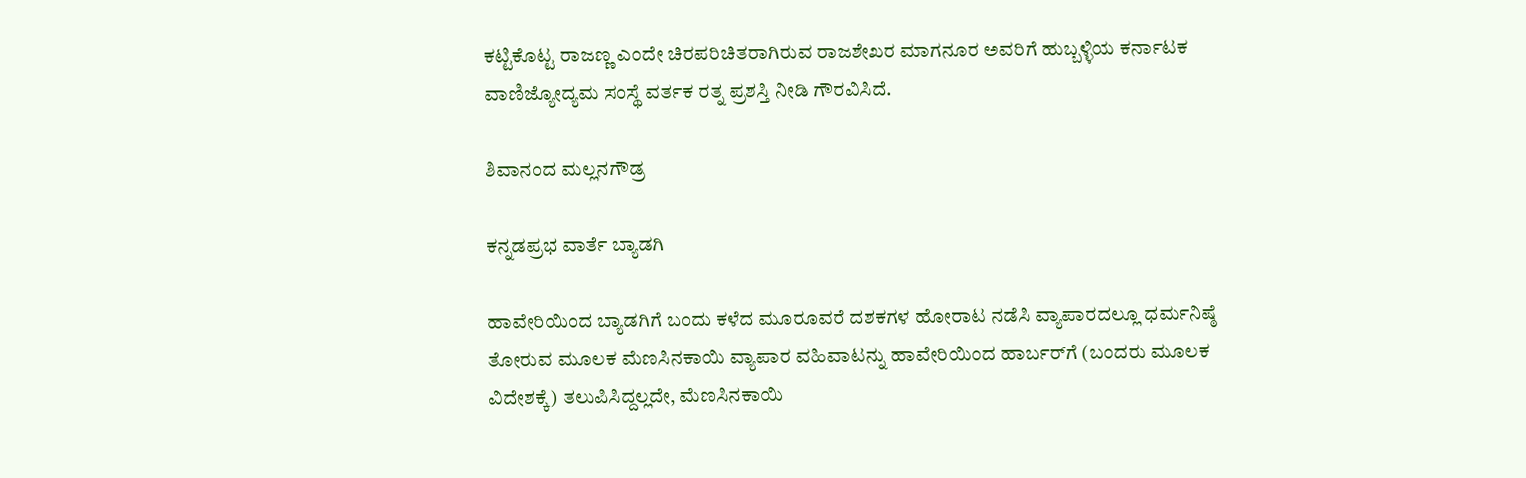ಕಟ್ಟಿಕೊಟ್ಟ ರಾಜಣ್ಣ ಎಂದೇ ಚಿರಪರಿಚಿತರಾಗಿರುವ ರಾಜಶೇಖರ ಮಾಗನೂರ ಅವರಿಗೆ ಹುಬ್ಬಳ್ಳಿಯ ಕರ್ನಾಟಕ ವಾಣಿಜ್ಯೋದ್ಯಮ ಸಂಸ್ಥೆ ವರ್ತಕ ರತ್ನ ಪ್ರಶಸ್ತಿ ನೀಡಿ ಗೌರವಿಸಿದೆ.

ಶಿವಾನಂದ ಮಲ್ಲನಗೌಡ್ರ

ಕನ್ನಡಪ್ರಭ ವಾರ್ತೆ ಬ್ಯಾಡಗಿ

ಹಾವೇರಿಯಿಂದ ಬ್ಯಾಡಗಿಗೆ ಬಂದು ಕಳೆದ ಮೂರೂವರೆ ದಶಕಗಳ ಹೋರಾಟ ನಡೆಸಿ ವ್ಯಾಪಾರದಲ್ಲೂ ಧರ್ಮನಿಷ್ಠೆ ತೋರುವ ಮೂಲಕ ಮೆಣಸಿನಕಾಯಿ ವ್ಯಾಪಾರ ವಹಿವಾಟನ್ನು ಹಾವೇರಿಯಿಂದ ಹಾರ್ಬರ್‌ಗೆ (ಬಂದರು ಮೂಲಕ ವಿದೇಶಕ್ಕೆ) ತಲುಪಿಸಿದ್ದಲ್ಲದೇ, ಮೆಣಸಿನಕಾಯಿ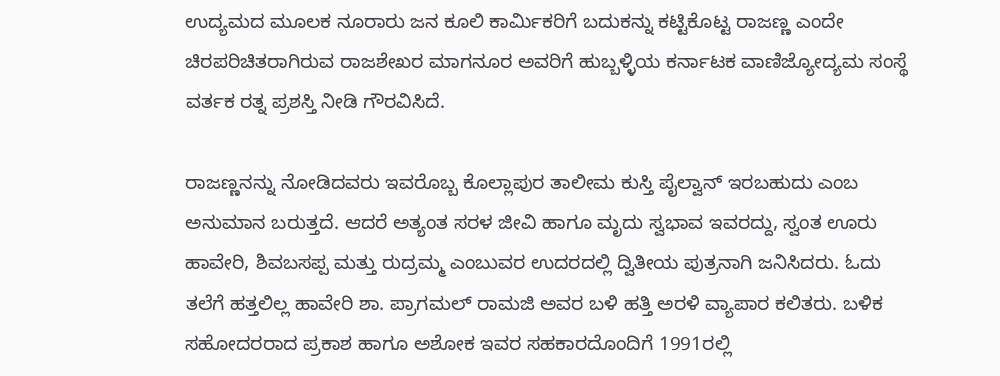ಉದ್ಯಮದ ಮೂಲಕ ನೂರಾರು ಜನ ಕೂಲಿ ಕಾರ್ಮಿಕರಿಗೆ ಬದುಕನ್ನು ಕಟ್ಟಿಕೊಟ್ಟ ರಾಜಣ್ಣ ಎಂದೇ ಚಿರಪರಿಚಿತರಾಗಿರುವ ರಾಜಶೇಖರ ಮಾಗನೂರ ಅವರಿಗೆ ಹುಬ್ಬಳ್ಳಿಯ ಕರ್ನಾಟಕ ವಾಣಿಜ್ಯೋದ್ಯಮ ಸಂಸ್ಥೆ ವರ್ತಕ ರತ್ನ ಪ್ರಶಸ್ತಿ ನೀಡಿ ಗೌರವಿಸಿದೆ.

ರಾಜಣ್ಣನನ್ನು ನೋಡಿದವರು ಇವರೊಬ್ಬ ಕೊಲ್ಲಾಪುರ ತಾಲೀಮ ಕುಸ್ತಿ ಪೈಲ್ವಾನ್ ಇರಬಹುದು ಎಂಬ ಅನುಮಾನ ಬರುತ್ತದೆ. ಆದರೆ ಅತ್ಯಂತ ಸರಳ ಜೀವಿ ಹಾಗೂ ಮೃದು ಸ್ವಭಾವ ಇವರದ್ದು, ಸ್ವಂತ ಊರು ಹಾವೇರಿ, ಶಿವಬಸಪ್ಪ ಮತ್ತು ರುದ್ರಮ್ಮ ಎಂಬುವರ ಉದರದಲ್ಲಿ ದ್ವಿತೀಯ ಪುತ್ರನಾಗಿ ಜನಿಸಿದರು. ಓದು ತಲೆಗೆ ಹತ್ತಲಿಲ್ಲ ಹಾವೇರಿ ಶಾ. ಪ್ರಾಗಮಲ್ ರಾಮಜಿ ಅವರ ಬಳಿ ಹತ್ತಿ ಅರಳಿ ವ್ಯಾಪಾರ ಕಲಿತರು. ಬಳಿಕ ಸಹೋದರರಾದ ಪ್ರಕಾಶ ಹಾಗೂ ಅಶೋಕ ಇವರ ಸಹಕಾರದೊಂದಿಗೆ 1991ರಲ್ಲಿ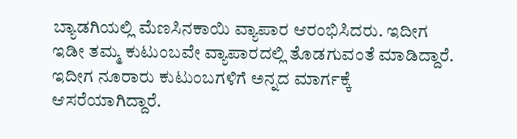ಬ್ಯಾಡಗಿಯಲ್ಲಿ ಮೆಣಸಿನಕಾಯಿ ವ್ಯಾಪಾರ ಆರಂಭಿಸಿದರು. ಇದೀಗ ಇಡೀ ತಮ್ಮ ಕುಟುಂಬವೇ ವ್ಯಾಪಾರದಲ್ಲಿ ತೊಡಗುವಂತೆ ಮಾಡಿದ್ದಾರೆ. ಇದೀಗ ನೂರಾರು ಕುಟುಂಬಗಳಿಗೆ ಅನ್ನದ ಮಾರ್ಗಕ್ಕೆ ಆಸರೆಯಾಗಿದ್ದಾರೆ.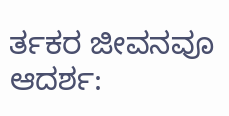ರ್ತಕರ ಜೀವನವೂ ಆದರ್ಶ: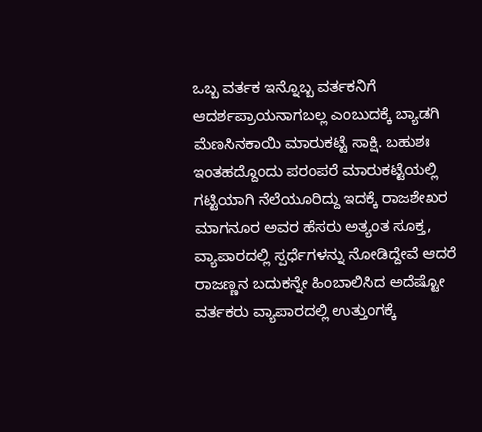ಒಬ್ಬ ವರ್ತಕ ಇನ್ನೊಬ್ಬ ವರ್ತಕನಿಗೆ ಆದರ್ಶಪ್ರಾಯನಾಗಬಲ್ಲ ಎಂಬುದಕ್ಕೆ ಬ್ಯಾಡಗಿ ಮೆಣಸಿನಕಾಯಿ ಮಾರುಕಟ್ಟೆ ಸಾಕ್ಷಿ. ಬಹುಶಃ ಇಂತಹದ್ದೊಂದು ಪರಂಪರೆ ಮಾರುಕಟ್ಟೆಯಲ್ಲಿ ಗಟ್ಟಿಯಾಗಿ ನೆಲೆಯೂರಿದ್ದು ಇದಕ್ಕೆ ರಾಜಶೇಖರ ಮಾಗನೂರ ಅವರ ಹೆಸರು ಅತ್ಯಂತ ಸೂಕ್ತ, ವ್ಯಾಪಾರದಲ್ಲಿ ಸ್ಪರ್ಧೆಗಳನ್ನು ನೋಡಿದ್ದೇವೆ ಆದರೆ ರಾಜಣ್ಣನ ಬದುಕನ್ನೇ ಹಿಂಬಾಲಿಸಿದ ಅದೆಷ್ಟೋ ವರ್ತಕರು ವ್ಯಾಪಾರದಲ್ಲಿ ಉತ್ತುಂಗಕ್ಕೆ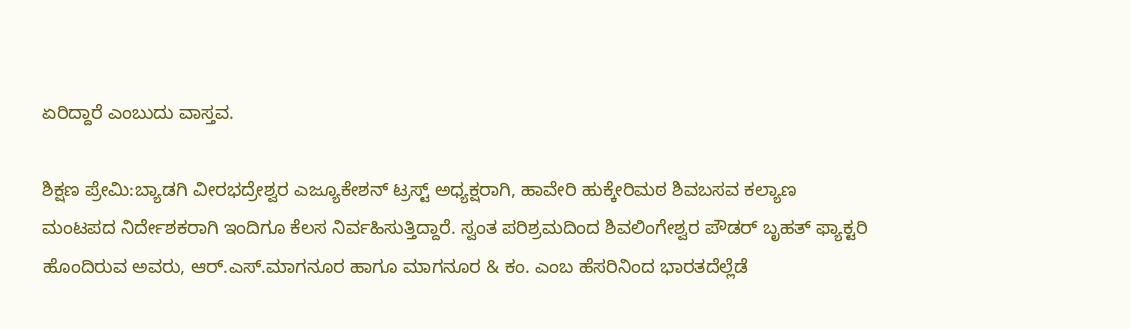ಏರಿದ್ದಾರೆ ಎಂಬುದು ವಾಸ್ತವ.

ಶಿಕ್ಷಣ ಪ್ರೇಮಿ:ಬ್ಯಾಡಗಿ ವೀರಭದ್ರೇಶ್ವರ ಎಜ್ಯೂಕೇಶನ್ ಟ್ರಸ್ಟ್ ಅಧ್ಯಕ್ಷರಾಗಿ, ಹಾವೇರಿ ಹುಕ್ಕೇರಿಮಠ ಶಿವಬಸವ ಕಲ್ಯಾಣ ಮಂಟಪದ ನಿರ್ದೇಶಕರಾಗಿ ಇಂದಿಗೂ ಕೆಲಸ ನಿರ್ವಹಿಸುತ್ತಿದ್ದಾರೆ. ಸ್ವಂತ ಪರಿಶ್ರಮದಿಂದ ಶಿವಲಿಂಗೇಶ್ವರ ಪೌಡರ್ ಬೃಹತ್ ಫ್ಯಾಕ್ಟರಿ ಹೊಂದಿರುವ ಅವರು, ಆರ್.ಎಸ್.ಮಾಗನೂರ ಹಾಗೂ ಮಾಗನೂರ & ಕಂ. ಎಂಬ ಹೆಸರಿನಿಂದ ಭಾರತದೆಲ್ಲೆಡೆ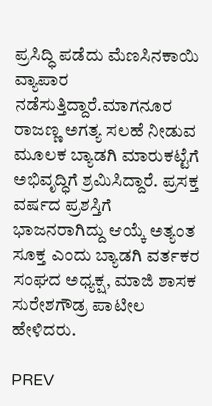ಪ್ರಸಿದ್ಧಿ ಪಡೆದು ಮೆಣಸಿನಕಾಯಿ ವ್ಯಾಪಾರ ನಡೆಸುತ್ತಿದ್ದಾರೆ.ಮಾಗನೂರ ರಾಜಣ್ಣ ಅಗತ್ಯ ಸಲಹೆ ನೀಡುವ ಮೂಲಕ ಬ್ಯಾಡಗಿ ಮಾರುಕಟ್ಟೆಗೆ ಅಭಿವೃದ್ಧಿಗೆ ಶ್ರಮಿಸಿದ್ದಾರೆ. ಪ್ರಸಕ್ತ ವರ್ಷದ ಪ್ರಶಸ್ತಿಗೆ ಭಾಜನರಾಗಿದ್ದು ಆಯ್ಕೆ ಅತ್ಯಂತ ಸೂಕ್ತ ಎಂದು ಬ್ಯಾಡಗಿ ವರ್ತಕರ ಸಂಘದ ಅಧ್ಯಕ್ಷ, ಮಾಜಿ ಶಾಸಕ ಸುರೇಶಗೌಡ್ರ ಪಾಟೀಲ ಹೇಳಿದರು.

PREV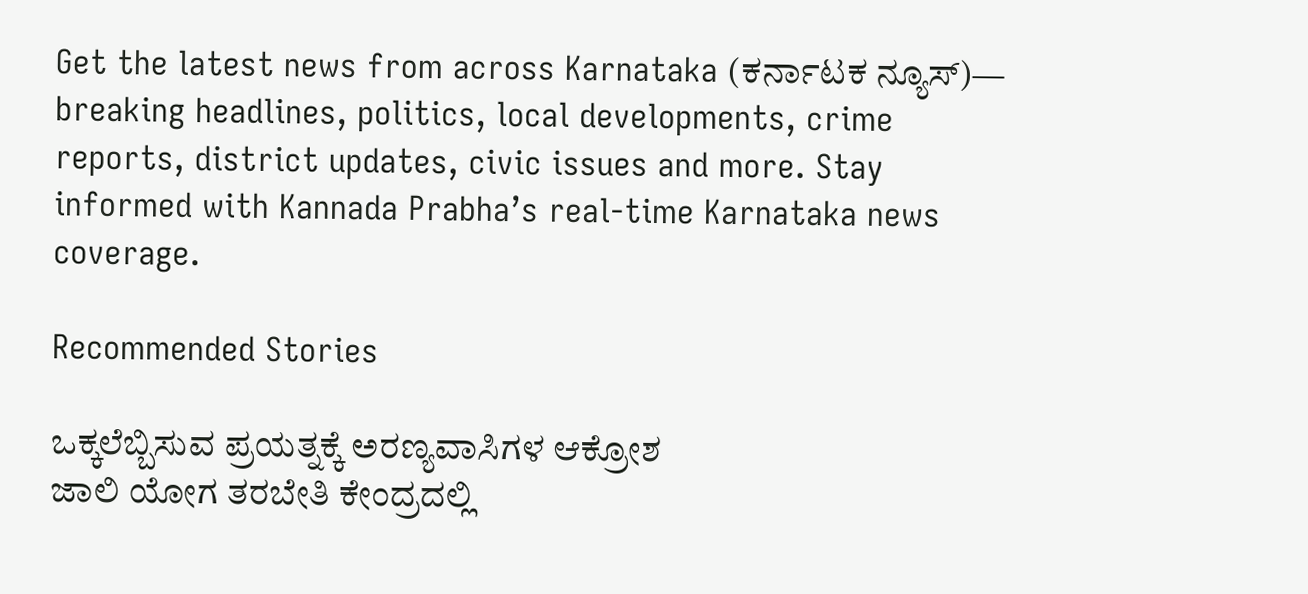Get the latest news from across Karnataka (ಕರ್ನಾಟಕ ನ್ಯೂಸ್)— breaking headlines, politics, local developments, crime reports, district updates, civic issues and more. Stay informed with Kannada Prabha’s real‑time Karnataka news coverage.

Recommended Stories

ಒಕ್ಕಲೆಬ್ಬಿಸುವ ಪ್ರಯತ್ನಕ್ಕೆ ಅರಣ್ಯವಾಸಿಗಳ ಆಕ್ರೋಶ
ಜಾಲಿ ಯೋಗ ತರಬೇತಿ ಕೇಂದ್ರದಲ್ಲಿ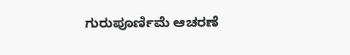ಗುರುಪೂರ್ಣಿಮೆ ಆಚರಣೆ